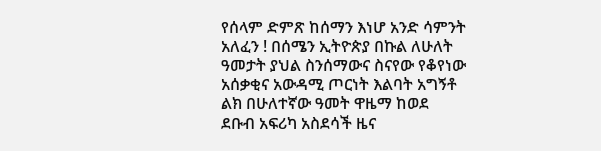የሰላም ድምጽ ከሰማን እነሆ አንድ ሳምንት አለፈን ! በሰሜን ኢትዮጵያ በኩል ለሁለት ዓመታት ያህል ስንሰማውና ስናየው የቆየነው አሰቃቂና አውዳሚ ጦርነት እልባት አግኝቶ ልክ በሁለተኛው ዓመት ዋዜማ ከወደ ደቡብ አፍሪካ አስደሳች ዜና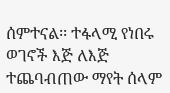ሰምተናል፡፡ ተፋላሚ የነበሩ ወገኖች እጅ ለእጅ ተጨባብጠው ማየት ሰላም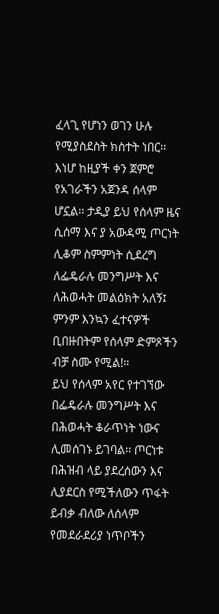ፈላጊ የሆነን ወገን ሁሉ የሚያስደስት ክስተት ነበር፡፡
እነሆ ከዚያች ቀን ጀምሮ የአገራችን አጀንዳ ሰላም
ሆኗል፡፡ ታዲያ ይህ የሰላም ዜና ሲሰማ እና ያ አውዳሚ ጦርነት ሊቆም ስምምነት ሲደረግ ለፌዴራሉ መንግሥት እና ለሕወሓት መልዕክት አለኝ፤ ምንም እንኳን ፈተናዎች ቢበዙበትም የሰላም ድምጾችን ብቻ ስሙ የሚል!።
ይህ የሰላም አየር የተገኘው በፌዴራሉ መንግሥት እና በሕወሓት ቆራጥነት ነውና ሊመሰገኑ ይገባል፡፡ ጦርነቱ በሕዝብ ላይ ያደረሰውን እና ሊያደርስ የሚችለውን ጥፋት ይብቃ ብለው ለሰላም የመደራደሪያ ነጥቦችን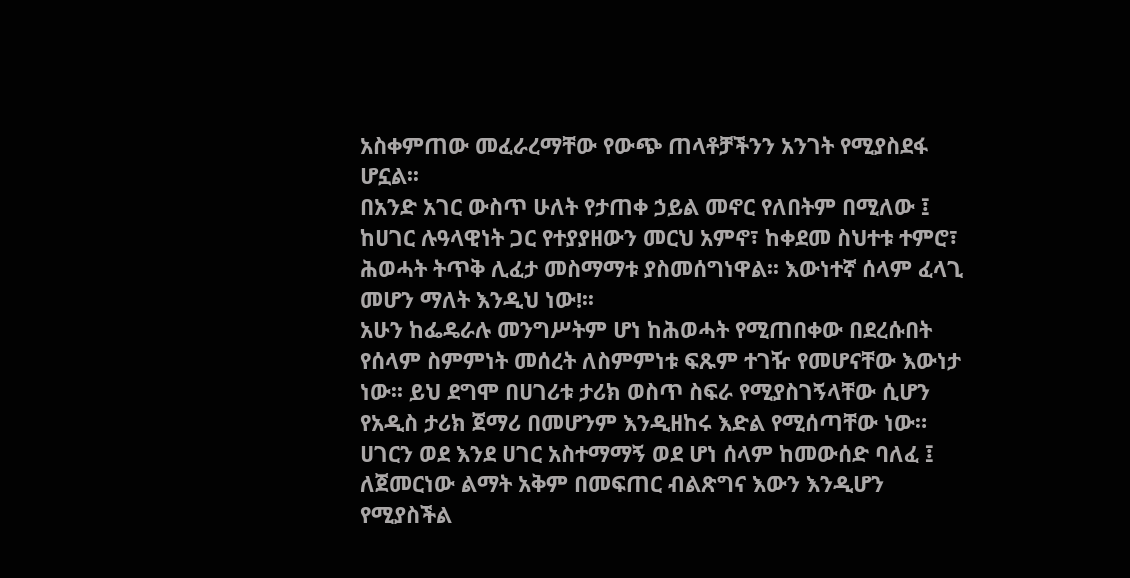አስቀምጠው መፈራረማቸው የውጭ ጠላቶቻችንን አንገት የሚያስደፋ ሆኗል፡፡
በአንድ አገር ውስጥ ሁለት የታጠቀ ኃይል መኖር የለበትም በሚለው ፤ ከሀገር ሉዓላዊነት ጋር የተያያዘውን መርህ አምኖ፣ ከቀደመ ስህተቱ ተምሮ፣ ሕወሓት ትጥቅ ሊፈታ መስማማቱ ያስመሰግነዋል፡፡ እውነተኛ ሰላም ፈላጊ መሆን ማለት እንዲህ ነው!፡፡
አሁን ከፌዴራሉ መንግሥትም ሆነ ከሕወሓት የሚጠበቀው በደረሱበት የሰላም ስምምነት መሰረት ለስምምነቱ ፍጹም ተገዥ የመሆናቸው እውነታ ነው፡፡ ይህ ደግሞ በሀገሪቱ ታሪክ ወስጥ ስፍራ የሚያስገኝላቸው ሲሆን የአዲስ ታሪክ ጀማሪ በመሆንም እንዲዘከሩ እድል የሚሰጣቸው ነው።
ሀገርን ወደ እንደ ሀገር አስተማማኝ ወደ ሆነ ሰላም ከመውሰድ ባለፈ ፤ ለጀመርነው ልማት አቅም በመፍጠር ብልጽግና እውን እንዲሆን የሚያስችል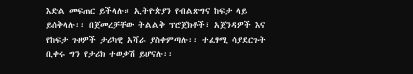እድል መፍጠር ይችላሉ። ኢትዮጵያን የብልጽግና ከፍታ ላይ ይሰቅላሉ፡፡ በጀመረቻቸው ትልልቅ ፕሮጀክቶች፣ አጀንዳዎች እና የከፍታ ጉዞዎች ታሪካዊ አሻራ ያስቀምጣሉ፡፡ ተፈፃሚ ሳያደርጉት ቢቀሩ ግን የታሪክ ተወቃሽ ይሆናሉ፡፡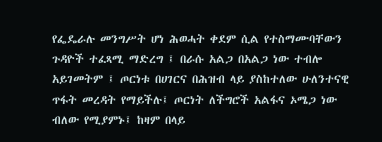የፌዴራሉ መንግሥት ሆነ ሕወሓት ቀደም ሲል የተስማሙባቸውን ጉዳዮች ተፈጻሚ ማድረግ ፤ በራሱ አልጋ በአልጋ ነው ተብሎ አይገመትም ፤ ጦርነቱ በሀገርና በሕዝብ ላይ ያስከተለው ሁለንተናዊ ጥፋት መረዳት የማይችሉ፤ ጦርነት ለችግሮች አልፋና ኦሜጋ ነው ብለው የሚያምኑ፤ ከዛም በላይ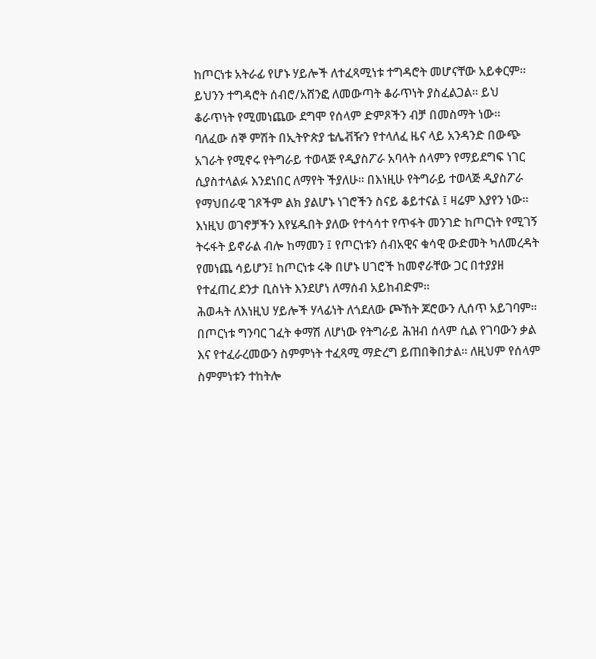ከጦርነቱ አትራፊ የሆኑ ሃይሎች ለተፈጻሚነቱ ተግዳሮት መሆናቸው አይቀርም። ይህንን ተግዳሮት ሰብሮ/አሸንፎ ለመውጣት ቆራጥነት ያስፈልጋል፡፡ ይህ ቆራጥነት የሚመነጨው ደግሞ የሰላም ድምጾችን ብቻ በመስማት ነው፡፡
ባለፈው ሰኞ ምሽት በኢትዮጵያ ቴሌቭዥን የተላለፈ ዜና ላይ አንዳንድ በውጭ አገራት የሚኖሩ የትግራይ ተወላጅ የዲያስፖራ አባላት ሰላምን የማይደግፍ ነገር ሲያስተላልፉ እንደነበር ለማየት ችያለሁ፡፡ በእነዚሁ የትግራይ ተወላጅ ዲያስፖራ የማህበራዊ ገጾችም ልክ ያልሆኑ ነገሮችን ስናይ ቆይተናል ፤ ዛሬም እያየን ነው፡፡
እነዚህ ወገኖቻችን እየሄዱበት ያለው የተሳሳተ የጥፋት መንገድ ከጦርነት የሚገኝ ትሩፋት ይኖራል ብሎ ከማመን ፤ የጦርነቱን ሰብአዊና ቁሳዊ ውድመት ካለመረዳት የመነጨ ሳይሆን፤ ከጦርነቱ ሩቅ በሆኑ ሀገሮች ከመኖራቸው ጋር በተያያዘ የተፈጠረ ደንታ ቢስነት እንደሆነ ለማሰብ አይከብድም።
ሕወሓት ለእነዚህ ሃይሎች ሃላፊነት ለጎደለው ጮኸት ጆሮውን ሊሰጥ አይገባም። በጦርነቱ ግንባር ገፈት ቀማሽ ለሆነው የትግራይ ሕዝብ ሰላም ሲል የገባውን ቃል እና የተፈራረመውን ስምምነት ተፈጻሚ ማድረግ ይጠበቅበታል፡፡ ለዚህም የሰላም ስምምነቱን ተከትሎ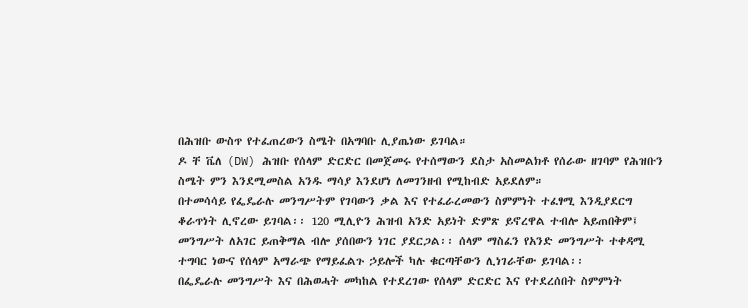በሕዝቡ ውስጥ የተፈጠረውን ስሜት በአግባቡ ሊያጤነው ይገባል።
ዶ ቸ ቬለ (DW) ሕዝቡ የሰላም ድርድር በመጀመሩ የተሰማውን ደስታ አስመልክቶ የሰራው ዘገባም የሕዝቡን ስሜት ምን እንደሚመስል አንዱ ማሳያ እንደሆነ ለመገንዘብ የሚከብድ አይደለም።
በተመሳሳይ የፌዴራሉ መንግሥትም የገባውን ቃል እና የተፈራረመውን ስምምነት ተፈፃሚ እንዲያደርግ ቆራጥነት ሊኖረው ይገባል፡፡ 120 ሚሊዮን ሕዝብ አንድ አይነት ድምጽ ይኖረዋል ተብሎ አይጠበቅም፤ መንግሥት ለአገር ይጠቅማል ብሎ ያሰበውን ነገር ያደርጋል፡፡ ሰላም ማስፈን የአንድ መንግሥት ተቀዳሚ ተግባር ነውና የሰላም አማራጭ የማይፈልጉ ኃይሎች ካሉ ቁርጣቸውን ሊነገራቸው ይገባል፡፡
በፌዴራሉ መንግሥት እና በሕወሓት መካከል የተደረገው የሰላም ድርድር እና የተደረሰበት ስምምነት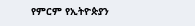የምርም የኢትዮጵያን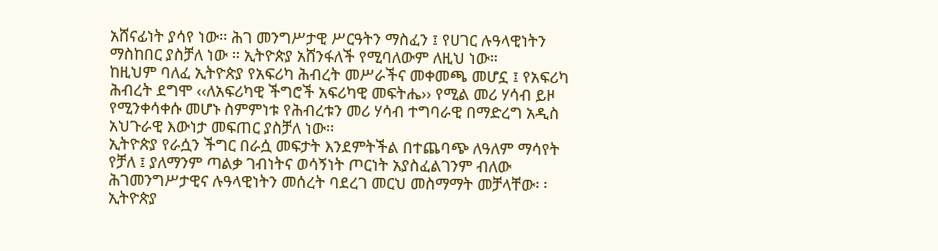አሸናፊነት ያሳየ ነው፡፡ ሕገ መንግሥታዊ ሥርዓትን ማስፈን ፤ የሀገር ሉዓላዊነትን ማስከበር ያስቻለ ነው ። ኢትዮጵያ አሸንፋለች የሚባለውም ለዚህ ነው።
ከዚህም ባለፈ ኢትዮጵያ የአፍሪካ ሕብረት መሥራችና መቀመጫ መሆኗ ፤ የአፍሪካ ሕብረት ደግሞ ‹‹ለአፍሪካዊ ችግሮች አፍሪካዊ መፍትሔ›› የሚል መሪ ሃሳብ ይዞ የሚንቀሳቀሱ መሆኑ ስምምነቱ የሕብረቱን መሪ ሃሳብ ተግባራዊ በማድረግ አዲስ አህጉራዊ እውነታ መፍጠር ያስቻለ ነው፡፡
ኢትዮጵያ የራሷን ችግር በራሷ መፍታት እንደምትችል በተጨባጭ ለዓለም ማሳየት የቻለ ፤ ያለማንም ጣልቃ ገብነትና ወሳኝነት ጦርነት አያስፈልገንም ብለው ሕገመንግሥታዊና ሉዓላዊነትን መሰረት ባደረገ መርህ መስማማት መቻላቸው፡ ፡ ኢትዮጵያ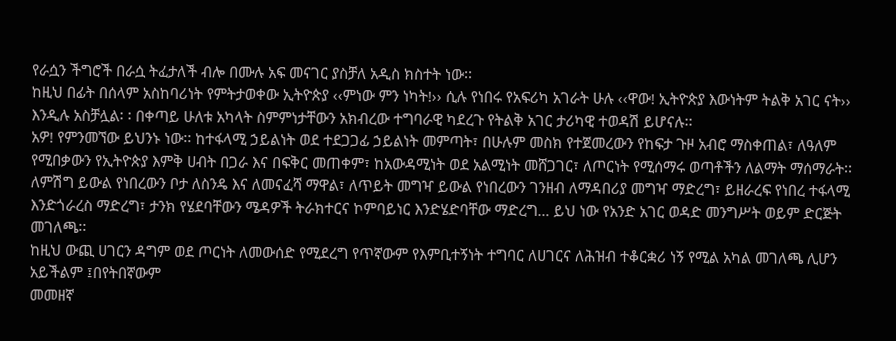የራሷን ችግሮች በራሷ ትፈታለች ብሎ በሙሉ አፍ መናገር ያስቻለ አዲስ ክስተት ነው፡፡
ከዚህ በፊት በሰላም አስከባሪነት የምትታወቀው ኢትዮጵያ ‹‹ምነው ምን ነካት!›› ሲሉ የነበሩ የአፍሪካ አገራት ሁሉ ‹‹ዋው! ኢትዮጵያ እውነትም ትልቅ አገር ናት›› እንዲሉ አስቻሏል፡ ፡ በቀጣይ ሁለቱ አካላት ስምምነታቸውን አክብረው ተግባራዊ ካደረጉ የትልቅ አገር ታሪካዊ ተወዳሽ ይሆናሉ፡፡
አዎ! የምንመኘው ይህንኑ ነው፡፡ ከተፋላሚ ኃይልነት ወደ ተደጋጋፊ ኃይልነት መምጣት፣ በሁሉም መስክ የተጀመረውን የከፍታ ጉዞ አብሮ ማስቀጠል፣ ለዓለም የሚበቃውን የኢትዮጵያ እምቅ ሀብት በጋራ እና በፍቅር መጠቀም፣ ከአውዳሚነት ወደ አልሚነት መሸጋገር፣ ለጦርነት የሚሰማሩ ወጣቶችን ለልማት ማሰማራት፡፡
ለምሽግ ይውል የነበረውን ቦታ ለስንዴ እና ለመናፈሻ ማዋል፣ ለጥይት መግዣ ይውል የነበረውን ገንዘብ ለማዳበሪያ መግዣ ማድረግ፣ ይዘራረፍ የነበረ ተፋላሚ እንድጎራረስ ማድረግ፣ ታንክ የሄደባቸውን ሜዳዎች ትራክተርና ኮምባይነር እንድሄድባቸው ማድረግ… ይህ ነው የአንድ አገር ወዳድ መንግሥት ወይም ድርጅት መገለጫ፡፡
ከዚህ ውጪ ሀገርን ዳግም ወደ ጦርነት ለመውሰድ የሚደረግ የጥኛውም የእምቢተኝነት ተግባር ለሀገርና ለሕዝብ ተቆርቋሪ ነኝ የሚል አካል መገለጫ ሊሆን አይችልም ፤በየትበኛውም
መመዘኛ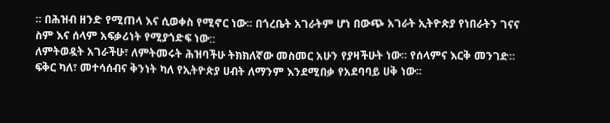። በሕዝብ ዘንድ የሚጠላ እና ሲወቀስ የሚኖር ነው፡፡ በጎረቤት አገራትም ሆነ በውጭ አገራት ኢትዮጵያ የነበራትን ገናና ስም እና ሰላም አፍቃሪነት የሚያጎድፍ ነው::
ለምትወዷት አገራችሁ፣ ለምትመሩት ሕዝባችሁ ትክክለኛው መስመር አሁን የያዛችሁት ነው፡፡ የሰላምና እርቅ መንገድ። ፍቅር ካለ፣ መተሳሰብና ቅንነት ካለ የኢትዮጵያ ሀብት ለማንም እንደሚበቃ የአደባባይ ሀቅ ነው፡፡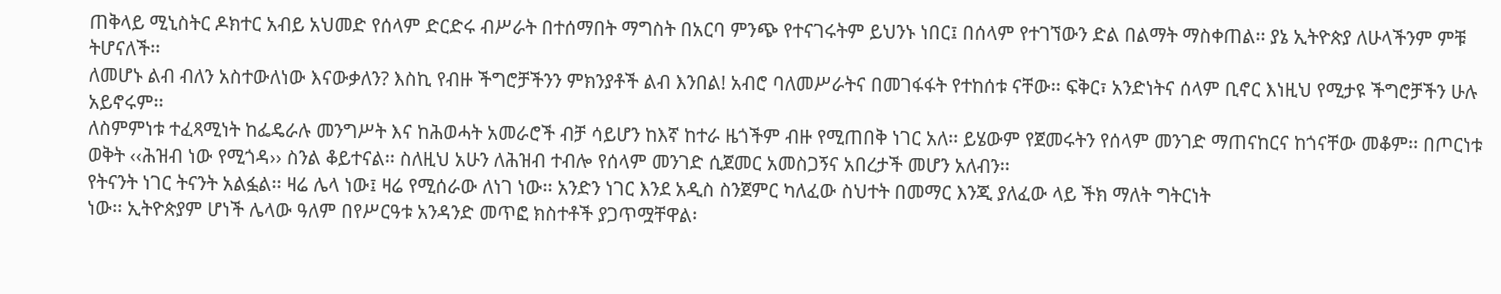ጠቅላይ ሚኒስትር ዶክተር አብይ አህመድ የሰላም ድርድሩ ብሥራት በተሰማበት ማግስት በአርባ ምንጭ የተናገሩትም ይህንኑ ነበር፤ በሰላም የተገኘውን ድል በልማት ማስቀጠል፡፡ ያኔ ኢትዮጵያ ለሁላችንም ምቹ ትሆናለች፡፡
ለመሆኑ ልብ ብለን አስተውለነው እናውቃለን? እስኪ የብዙ ችግሮቻችንን ምክንያቶች ልብ እንበል! አብሮ ባለመሥራትና በመገፋፋት የተከሰቱ ናቸው፡፡ ፍቅር፣ አንድነትና ሰላም ቢኖር እነዚህ የሚታዩ ችግሮቻችን ሁሉ አይኖሩም፡፡
ለስምምነቱ ተፈጻሚነት ከፌዴራሉ መንግሥት እና ከሕወሓት አመራሮች ብቻ ሳይሆን ከእኛ ከተራ ዜጎችም ብዙ የሚጠበቅ ነገር አለ፡፡ ይሄውም የጀመሩትን የሰላም መንገድ ማጠናከርና ከጎናቸው መቆም፡፡ በጦርነቱ ወቅት ‹‹ሕዝብ ነው የሚጎዳ›› ስንል ቆይተናል፡፡ ስለዚህ አሁን ለሕዝብ ተብሎ የሰላም መንገድ ሲጀመር አመስጋኝና አበረታች መሆን አለብን፡፡
የትናንት ነገር ትናንት አልፏል፡፡ ዛሬ ሌላ ነው፤ ዛሬ የሚሰራው ለነገ ነው፡፡ አንድን ነገር እንደ አዲስ ስንጀምር ካለፈው ስህተት በመማር እንጂ ያለፈው ላይ ችክ ማለት ግትርነት
ነው፡፡ ኢትዮጵያም ሆነች ሌላው ዓለም በየሥርዓቱ አንዳንድ መጥፎ ክስተቶች ያጋጥሟቸዋል፡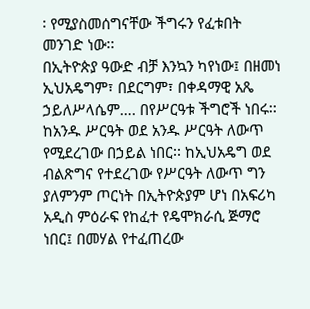፡ የሚያስመሰግናቸው ችግሩን የፈቱበት መንገድ ነው፡፡
በኢትዮጵያ ዓውድ ብቻ እንኳን ካየነው፤ በዘመነ ኢህአዴግም፣ በደርግም፣ በቀዳማዊ አጼ ኃይለሥላሴም…. በየሥርዓቱ ችግሮች ነበሩ፡፡ ከአንዱ ሥርዓት ወደ አንዱ ሥርዓት ለውጥ የሚደረገው በኃይል ነበር፡፡ ከኢህአዴግ ወደ ብልጽግና የተደረገው የሥርዓት ለውጥ ግን ያለምንም ጦርነት በኢትዮጵያም ሆነ በአፍሪካ አዲስ ምዕራፍ የከፈተ የዴሞክራሲ ጅማሮ ነበር፤ በመሃል የተፈጠረው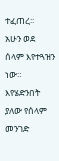ተፈጠረ፡፡
አሁን ወደ ሰላም እየተጓዝን ነው። እየሄድንበት ያለው የሰላም መንገድ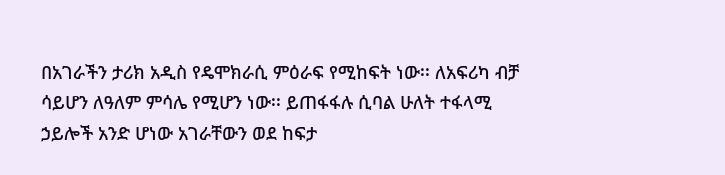በአገራችን ታሪክ አዲስ የዴሞክራሲ ምዕራፍ የሚከፍት ነው፡፡ ለአፍሪካ ብቻ ሳይሆን ለዓለም ምሳሌ የሚሆን ነው፡፡ ይጠፋፋሉ ሲባል ሁለት ተፋላሚ ኃይሎች አንድ ሆነው አገራቸውን ወደ ከፍታ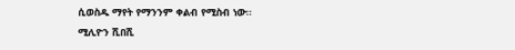ሲወስዱ ማየት የማንንም ቀልብ የሚስብ ነው፡፡
ሚሊዮን ሺበሺ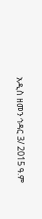አዲስ ዘመን ኅዳር 3/ 2015 ዓ.ም